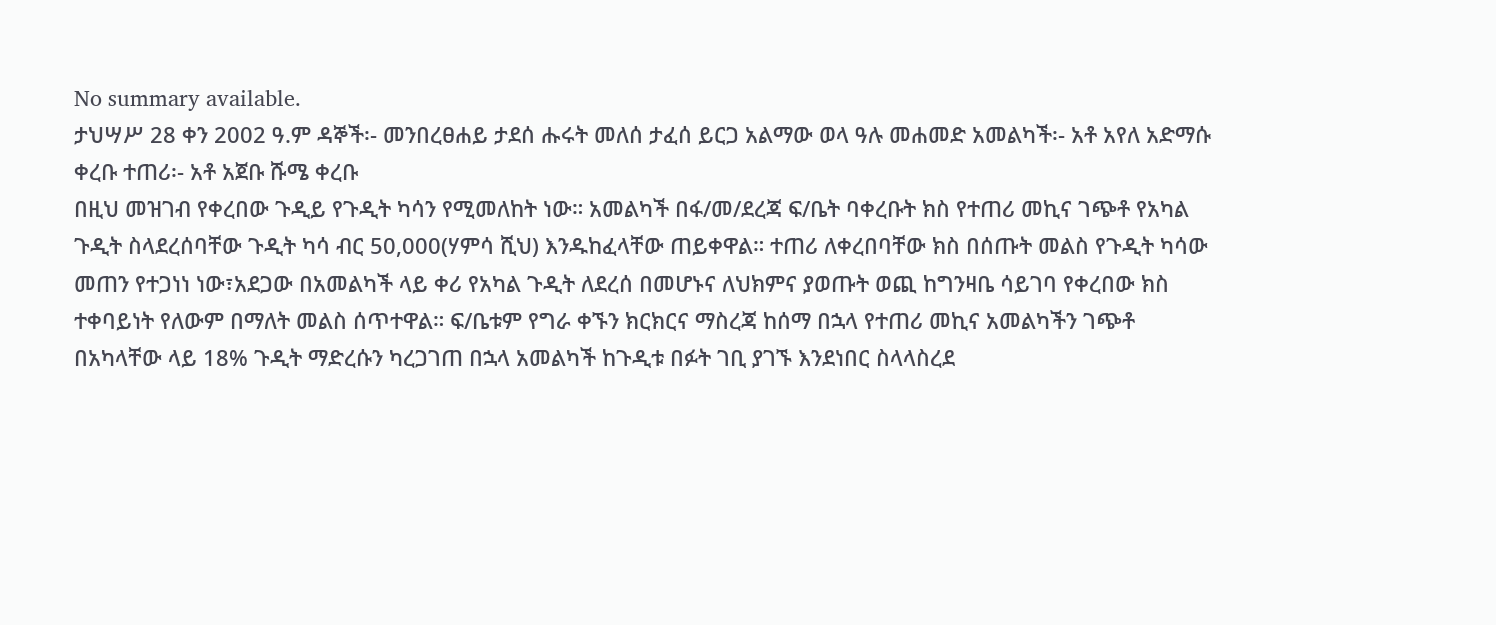No summary available.
ታህሣሥ 28 ቀን 2002 ዓ.ም ዳኞች፡- መንበረፀሐይ ታደሰ ሑሩት መለሰ ታፈሰ ይርጋ አልማው ወላ ዓሉ መሐመድ አመልካች፡- አቶ አየለ አድማሱ ቀረቡ ተጠሪ፡- አቶ አጀቡ ሹሜ ቀረቡ
በዚህ መዝገብ የቀረበው ጉዲይ የጉዲት ካሳን የሚመለከት ነው። አመልካች በፋ/መ/ደረጃ ፍ/ቤት ባቀረቡት ክስ የተጠሪ መኪና ገጭቶ የአካል ጉዲት ስላደረሰባቸው ጉዲት ካሳ ብር 50,000(ሃምሳ ሺህ) እንዱከፈላቸው ጠይቀዋል። ተጠሪ ለቀረበባቸው ክስ በሰጡት መልስ የጉዲት ካሳው መጠን የተጋነነ ነው፣አደጋው በአመልካች ላይ ቀሪ የአካል ጉዲት ለደረሰ በመሆኑና ለህክምና ያወጡት ወጪ ከግንዛቤ ሳይገባ የቀረበው ክስ ተቀባይነት የለውም በማለት መልስ ሰጥተዋል። ፍ/ቤቱም የግራ ቀኙን ክርክርና ማስረጃ ከሰማ በኋላ የተጠሪ መኪና አመልካችን ገጭቶ በአካላቸው ላይ 18% ጉዲት ማድረሱን ካረጋገጠ በኋላ አመልካች ከጉዲቱ በፉት ገቢ ያገኙ እንደነበር ስላላስረደ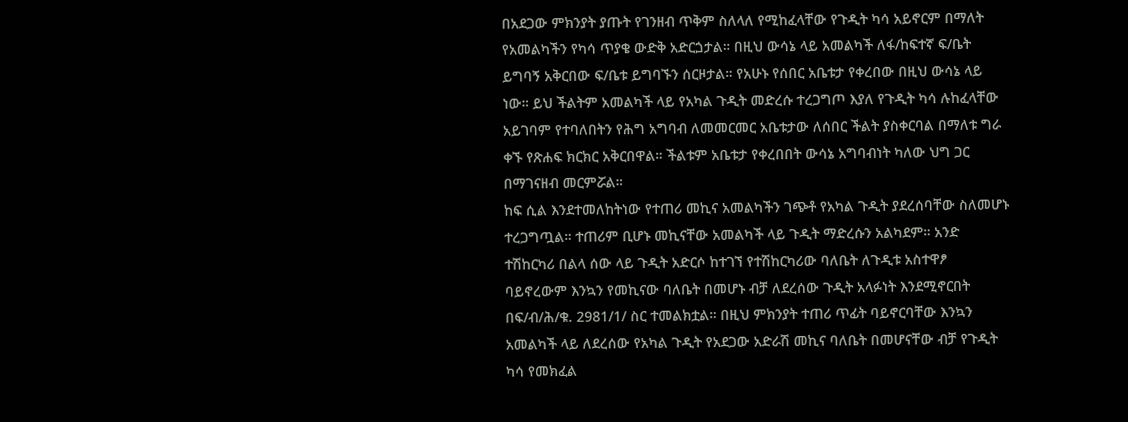በአደጋው ምክንያት ያጡት የገንዘብ ጥቅም ስለላለ የሚከፈላቸው የጉዲት ካሳ አይኖርም በማለት የአመልካችን የካሳ ጥያቄ ውድቅ አድርጏታል። በዚህ ውሳኔ ላይ አመልካች ለፋ/ከፍተኛ ፍ/ቤት ይግባኝ አቅርበው ፍ/ቤቱ ይግባኙን ሰርዞታል። የአሁኑ የሰበር አቤቱታ የቀረበው በዚህ ውሳኔ ላይ ነው። ይህ ችልትም አመልካች ላይ የአካል ጉዲት መድረሱ ተረጋግጦ እያለ የጉዲት ካሳ ሉከፈላቸው አይገባም የተባለበትን የሕግ አግባብ ለመመርመር አቤቱታው ለሰበር ችልት ያስቀርባል በማለቱ ግራ ቀኙ የጽሐፍ ክርክር አቅርበዋል። ችልቱም አቤቱታ የቀረበበት ውሳኔ አግባብነት ካለው ህግ ጋር በማገናዘብ መርምሯል።
ከፍ ሲል እንደተመለከትነው የተጠሪ መኪና አመልካችን ገጭቶ የአካል ጉዲት ያደረሰባቸው ስለመሆኑ ተረጋግጧል። ተጠሪም ቢሆኑ መኪናቸው አመልካች ላይ ጉዲት ማድረሱን አልካደም። አንድ ተሽከርካሪ በልላ ሰው ላይ ጉዲት አድርሶ ከተገኘ የተሽከርካሪው ባለቤት ለጉዲቱ አስተዋፆ ባይኖረውም እንኳን የመኪናው ባለቤት በመሆኑ ብቻ ለደረሰው ጉዲት አላፉነት እንደሚኖርበት በፍ/ብ/ሕ/ቁ. 2981/1/ ስር ተመልክቷል። በዚህ ምክንያት ተጠሪ ጥፊት ባይኖርባቸው እንኳን አመልካች ላይ ለደረሰው የአካል ጉዲት የአደጋው አድራሽ መኪና ባለቤት በመሆናቸው ብቻ የጉዲት ካሳ የመክፈል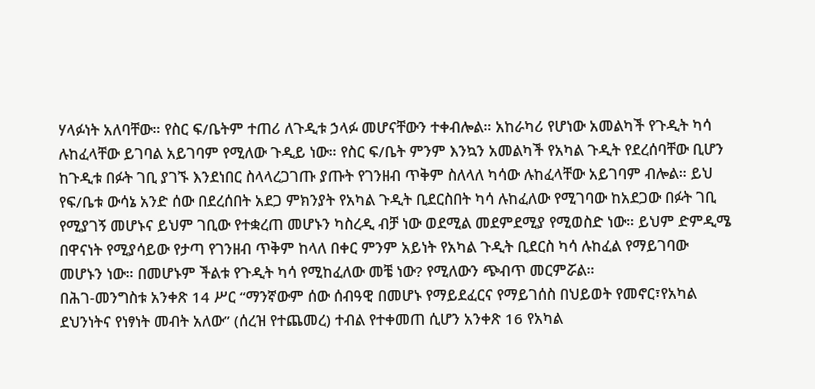ሃላፉነት አለባቸው። የስር ፍ/ቤትም ተጠሪ ለጉዲቱ ኃላፉ መሆናቸውን ተቀብሎል። አከራካሪ የሆነው አመልካች የጉዲት ካሳ ሉከፈላቸው ይገባል አይገባም የሚለው ጉዲይ ነው። የስር ፍ/ቤት ምንም እንኳን አመልካች የአካል ጉዲት የደረሰባቸው ቢሆን ከጉዲቱ በፉት ገቢ ያገኙ እንደነበር ስላላረጋገጡ ያጡት የገንዘብ ጥቅም ስለላለ ካሳው ሉከፈላቸው አይገባም ብሎል። ይህ የፍ/ቤቱ ውሳኔ አንድ ሰው በደረሰበት አደጋ ምክንያት የአካል ጉዲት ቢደርስበት ካሳ ሉከፈለው የሚገባው ከአደጋው በፉት ገቢ የሚያገኝ መሆኑና ይህም ገቢው የተቋረጠ መሆኑን ካስረዲ ብቻ ነው ወደሚል መደምደሚያ የሚወስድ ነው። ይህም ድምዲሜ በዋናነት የሚያሳይው የታጣ የገንዘብ ጥቅም ከላለ በቀር ምንም አይነት የአካል ጉዲት ቢደርስ ካሳ ሉከፈል የማይገባው መሆኑን ነው። በመሆኑም ችልቱ የጉዲት ካሳ የሚከፈለው መቼ ነው? የሚለውን ጭብጥ መርምሯል።
በሕገ-መንግስቱ አንቀጽ 14 ሥር “ማንኛውም ሰው ሰብዓዊ በመሆኑ የማይደፈርና የማይገሰስ በህይወት የመኖር፣የአካል ደህንነትና የነፃነት መብት አለው” (ሰረዝ የተጨመረ) ተብል የተቀመጠ ሲሆን አንቀጽ 16 የአካል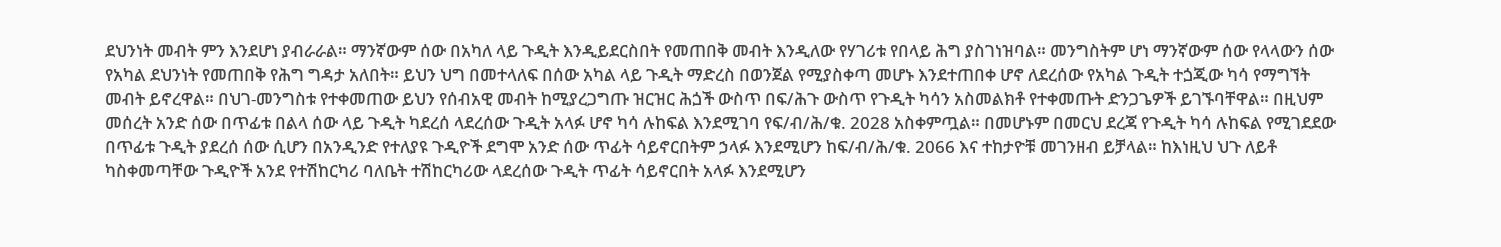ደህንነት መብት ምን እንደሆነ ያብራራል። ማንኛውም ሰው በአካለ ላይ ጉዲት እንዲይደርስበት የመጠበቅ መብት እንዲለው የሃገሪቱ የበላይ ሕግ ያስገነዝባል። መንግስትም ሆነ ማንኛውም ሰው የላላውን ሰው የአካል ደህንነት የመጠበቅ የሕግ ግዳታ አለበት። ይህን ህግ በመተላለፍ በሰው አካል ላይ ጉዲት ማድረስ በወንጀል የሚያስቀጣ መሆኑ እንደተጠበቀ ሆኖ ለደረሰው የአካል ጉዲት ተጏጂው ካሳ የማግኘት መብት ይኖረዋል። በህገ-መንግስቱ የተቀመጠው ይህን የሰብአዊ መብት ከሚያረጋግጡ ዝርዝር ሕጏች ውስጥ በፍ/ሕጉ ውስጥ የጉዲት ካሳን አስመልክቶ የተቀመጡት ድንጋጌዎች ይገኙባቸዋል። በዚህም መሰረት አንድ ሰው በጥፊቱ በልላ ሰው ላይ ጉዲት ካደረሰ ላደረሰው ጉዲት አላፉ ሆኖ ካሳ ሉከፍል እንደሚገባ የፍ/ብ/ሕ/ቁ. 2028 አስቀምጧል። በመሆኑም በመርህ ደረጃ የጉዲት ካሳ ሉከፍል የሚገደደው በጥፊቱ ጉዲት ያደረሰ ሰው ሲሆን በአንዲንድ የተለያዩ ጉዲዮች ደግሞ አንድ ሰው ጥፊት ሳይኖርበትም ኃላፉ እንደሚሆን ከፍ/ብ/ሕ/ቁ. 2066 እና ተከታዮቹ መገንዘብ ይቻላል። ከእነዚህ ህጉ ለይቶ ካስቀመጣቸው ጉዲዮች አንደ የተሽከርካሪ ባለቤት ተሽከርካሪው ላደረሰው ጉዲት ጥፊት ሳይኖርበት አላፉ እንደሚሆን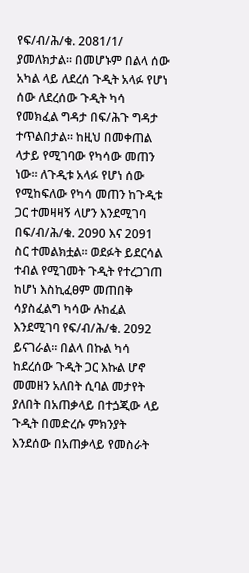የፍ/ብ/ሕ/ቁ. 2081/1/ ያመለክታል። በመሆኑም በልላ ሰው አካል ላይ ለደረሰ ጉዲት አላፉ የሆነ ሰው ለደረሰው ጉዲት ካሳ የመክፈል ግዳታ በፍ/ሕጉ ግዳታ ተጥልበታል። ከዚህ በመቀጠል ላታይ የሚገባው የካሳው መጠን ነው። ለጉዲቱ አላፉ የሆነ ሰው የሚከፍለው የካሳ መጠን ከጉዲቱ ጋር ተመዛዛኝ ላሆን እንደሚገባ በፍ/ብ/ሕ/ቁ. 2090 እና 2091 ስር ተመልክቷል። ወደፉት ይደርሳል ተብል የሚገመት ጉዲት የተረጋገጠ ከሆነ እስኪፈፀም መጠበቅ ሳያስፈልግ ካሳው ሉከፈል እንደሚገባ የፍ/ብ/ሕ/ቁ. 2092 ይናገራል። በልላ በኩል ካሳ ከደረሰው ጉዲት ጋር እኩል ሆኖ መመዘን አለበት ሲባል መታየት ያለበት በአጠቃላይ በተጏጂው ላይ ጉዲት በመድረሱ ምክንያት እንደሰው በአጠቃላይ የመስራት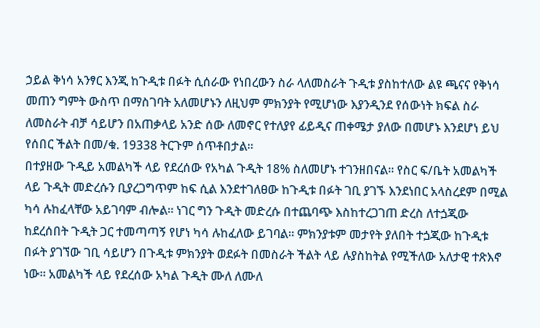ኃይል ቅነሳ አንፃር እንጂ ከጉዲቱ በፉት ሲሰራው የነበረውን ስራ ላለመስራት ጉዲቱ ያስከተለው ልዩ ጫናና የቅነሳ መጠን ግምት ውስጥ በማስገባት አለመሆኑን ለዚህም ምክንያት የሚሆነው እያንዲንደ የሰውነት ክፍል ስራ ለመስራት ብቻ ሳይሆን በአጠቃላይ አንድ ሰው ለመኖር የተለያየ ፊይዲና ጠቀሜታ ያለው በመሆኑ እንደሆነ ይህ የሰበር ችልት በመ/ቁ. 19338 ትርጉም ሰጥቶበታል።
በተያዘው ጉዲይ አመልካች ላይ የደረሰው የአካል ጉዲት 18% ስለመሆኑ ተገንዘበናል። የስር ፍ/ቤት አመልካች ላይ ጉዲት መድረሱን ቢያረጋግጥም ከፍ ሲል እንደተገለፀው ከጉዲቱ በፉት ገቢ ያገኙ እንደነበር አላስረደም በሚል ካሳ ሉከፈላቸው አይገባም ብሎል። ነገር ግን ጉዲት መድረሱ በተጨባጭ እስከተረጋገጠ ድረስ ለተጏጂው ከደረሰበት ጉዲት ጋር ተመጣጣኝ የሆነ ካሳ ሉከፈለው ይገባል። ምክንያቱም መታየት ያለበት ተጏጂው ከጉዲቱ በፉት ያገኘው ገቢ ሳይሆን በጉዲቱ ምክንያት ወደፉት በመስራት ችልት ላይ ሉያስከትል የሚችለው አለታዊ ተጽእኖ ነው። አመልካች ላይ የደረሰው አካል ጉዲት ሙለ ለሙለ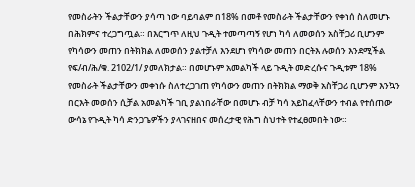የመስራትን ችልታቸውን ያሳጣ ነው ባይባልም በ18% በመቶ የመስራት ችልታቸውን የቀነሰ ስለመሆኑ በሕክምና ተረጋግጧል። በእርግጥ ለዚህ ጉዲት ተመጣጣኝ የሆነ ካሳ ለመወሰን አስቸጋሪ ቢሆንም የካሳውን መጠን በትክክል ለመወሰን ያልተቻለ እንደሆነ የካሳው መጠን በርትእ ሉወሰን እንደሚችል የፍ/ብ/ሕ/ቁ. 2102/1/ ያመለክታል። በመሆኑም አመልካች ላይ ጉዲት መድረሱና ጉዲቱም 18% የመስራት ችልታቸውን መቀነሱ ስለተረጋገጠ የካሳውን መጠን በትክክል ማወቅ አስቸጋሪ ቢሆንም እንኳን በርእት መወሰን ሲቻል አመልካች ገቢ ያልነበራቸው በመሆኑ ብቻ ካሳ አይከፈላቸውን ተብል የተሰጠው ውሳኔ የጉዲት ካሳ ድንጋጌዎችን ያላገናዘበና መሰረታዊ የሕግ ስህተት የተፈፀመበት ነው።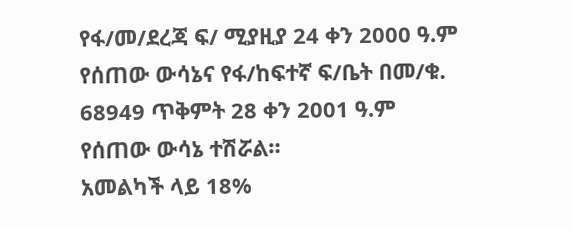የፋ/መ/ደረጃ ፍ/ ሚያዚያ 24 ቀን 2000 ዓ.ም የሰጠው ውሳኔና የፋ/ከፍተኛ ፍ/ቤት በመ/ቁ. 68949 ጥቅምት 28 ቀን 2001 ዓ.ም የሰጠው ውሳኔ ተሽሯል።
አመልካች ላይ 18%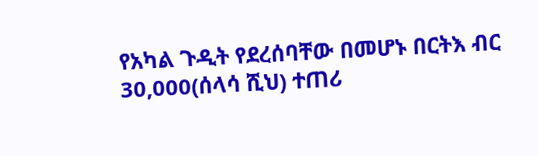የአካል ጉዲት የደረሰባቸው በመሆኑ በርትእ ብር 30,000(ሰላሳ ሺህ) ተጠሪ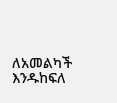ለአመልካች እንዱከፍለ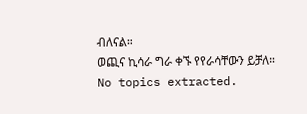ብለናል።
ወጪና ኪሳራ ግራ ቀኙ የየራሳቸውን ይቻለ።
No topics extracted.